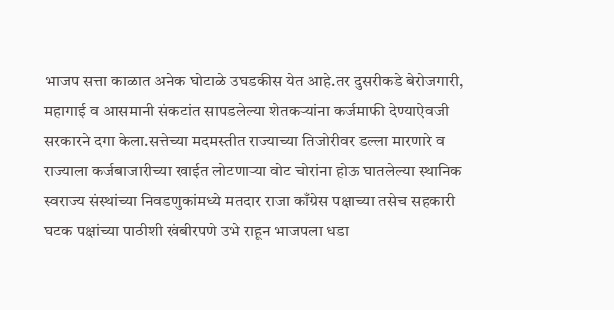भाजप सत्ता काळात अनेक घोटाळे उघडकीस येत आहे.तर दुसरीकडे बेरोजगारी, महागाई व आसमानी संकटांत सापडलेल्या शेतकऱ्यांना कर्जमाफी देण्याऐवजी सरकारने दगा केला.सत्तेच्या मदमस्तीत राज्याच्या तिजोरीवर डल्ला मारणारे व राज्याला कर्जबाजारीच्या खाईत लोटणाऱ्या वोट चोरांना होऊ घातलेल्या स्थानिक स्वराज्य संस्थांच्या निवडणुकांमध्ये मतदार राजा काँग्रेस पक्षाच्या तसेच सहकारी घटक पक्षांच्या पाठीशी खंबीरपणे उभे राहून भाजपला धडा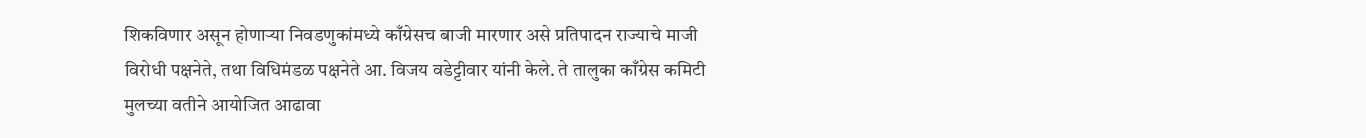शिकविणार असून होणाऱ्या निवडणुकांमध्ये काँग्रेसच बाजी मारणार असे प्रतिपादन राज्याचे माजी विरोधी पक्षनेते, तथा विधिमंडळ पक्षनेते आ. विजय वडेट्टीवार यांनी केले. ते तालुका काँग्रेस कमिटी मुलच्या वतीने आयोजित आढावा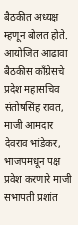बैठकीत अध्यक्ष म्हणून बोलत होते.
आयोजित आढावा बैठकीस काँग्रेसचे प्रदेश महासचिव संतोषसिंह रावत, माजी आमदार देवराव भांडेकर, भाजपमधून पक्ष प्रवेश करणारे माजी सभापती प्रशांत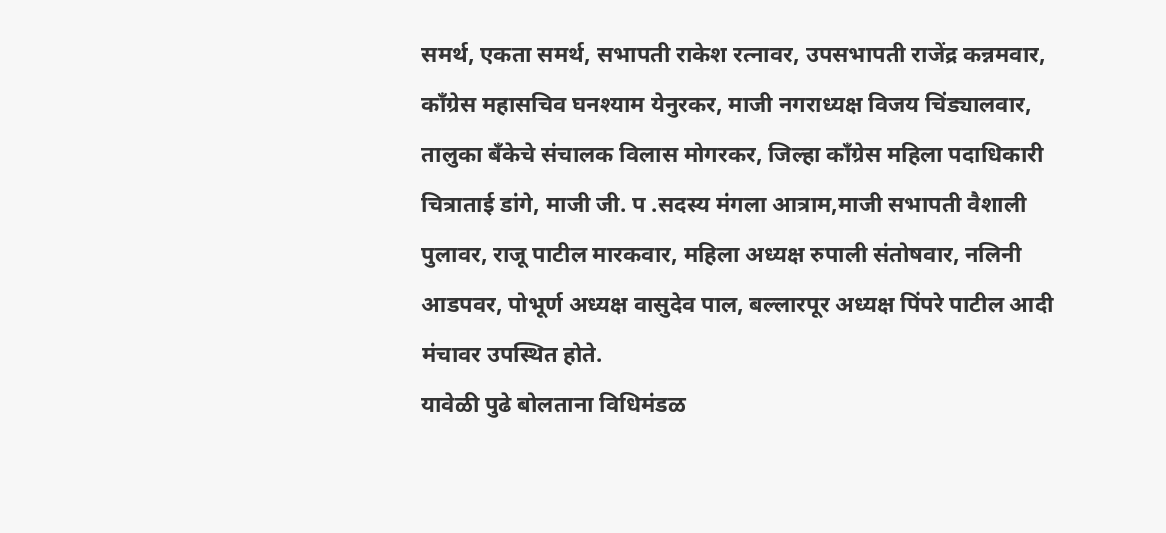समर्थ, एकता समर्थ, सभापती राकेश रत्नावर, उपसभापती राजेंद्र कन्नमवार, काँग्रेस महासचिव घनश्याम येनुरकर, माजी नगराध्यक्ष विजय चिंड्यालवार, तालुका बँकेचे संचालक विलास मोगरकर, जिल्हा काँग्रेस महिला पदाधिकारी चित्राताई डांगे, माजी जी. प .सदस्य मंगला आत्राम,माजी सभापती वैशाली पुलावर, राजू पाटील मारकवार, महिला अध्यक्ष रुपाली संतोषवार, नलिनी आडपवर, पोभूर्ण अध्यक्ष वासुदेव पाल, बल्लारपूर अध्यक्ष पिंपरे पाटील आदी मंचावर उपस्थित होते.
यावेळी पुढे बोलताना विधिमंडळ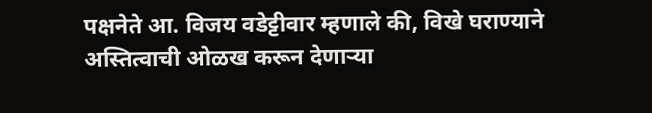पक्षनेते आ. विजय वडेट्टीवार म्हणाले की, विखे घराण्याने अस्तित्वाची ओळख करून देणाऱ्या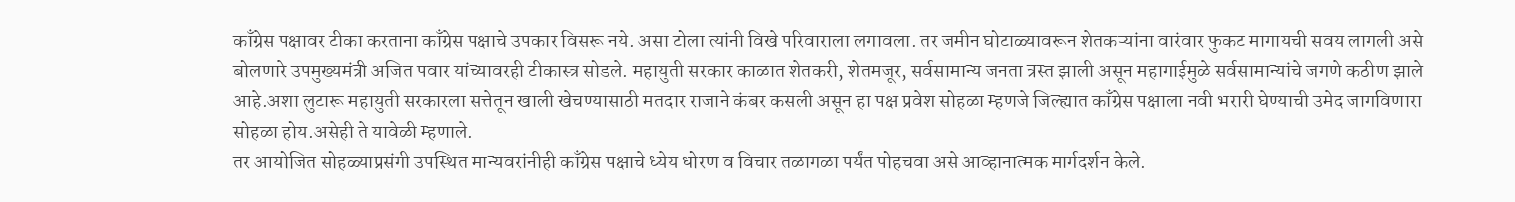काँग्रेस पक्षावर टीका करताना काँग्रेस पक्षाचे उपकार विसरू नये. असा टोला त्यांनी विखे परिवाराला लगावला. तर जमीन घोटाळ्यावरून शेतकऱ्यांना वारंवार फुकट मागायची सवय लागली असे बोलणारे उपमुख्यमंत्री अजित पवार यांच्यावरही टीकास्त्र सोडले. महायुती सरकार काळात शेतकरी, शेतमजूर, सर्वसामान्य जनता त्रस्त झाली असून महागाईमुळे सर्वसामान्यांचे जगणे कठीण झाले आहे.अशा लुटारू महायुती सरकारला सत्तेतून खाली खेचण्यासाठी मतदार राजाने कंबर कसली असून हा पक्ष प्रवेश सोहळा म्हणजे जिल्ह्यात काँग्रेस पक्षाला नवी भरारी घेण्याची उमेद जागविणारा सोहळा होय.असेही ते यावेळी म्हणाले.
तर आयोजित सोहळ्याप्रसंगी उपस्थित मान्यवरांनीही काँग्रेस पक्षाचे ध्येय धोरण व विचार तळागळा पर्यंत पोहचवा असे आव्हानात्मक मार्गदर्शन केले.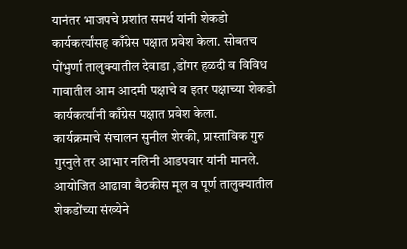यानंतर भाजपचे प्रशांत समर्थ यांनी शेकडो कार्यकर्त्यांसह काँग्रेस पक्षात प्रवेश केला. सोबतच पोंभुर्णा तालुक्यातील देवाडा ,डोंगर हळदी व विविध गावातील आम आदमी पक्षाचे व इतर पक्षाच्या शेकडो कार्यकर्त्यांनी काँग्रेस पक्षात प्रवेश केला.
कार्यक्रमाचे संचालन सुनील शेरकी, प्रास्ताविक गुरु गुरनुले तर आभार नलिनी आडपवार यांनी मानले. आयोजित आढावा बैठकीस मूल व पूर्ण तालुक्यातील शेकडोंच्या संख्येने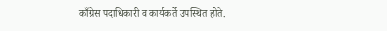काँग्रेस पदाधिकारी व कार्यकर्ते उपस्थित होते.